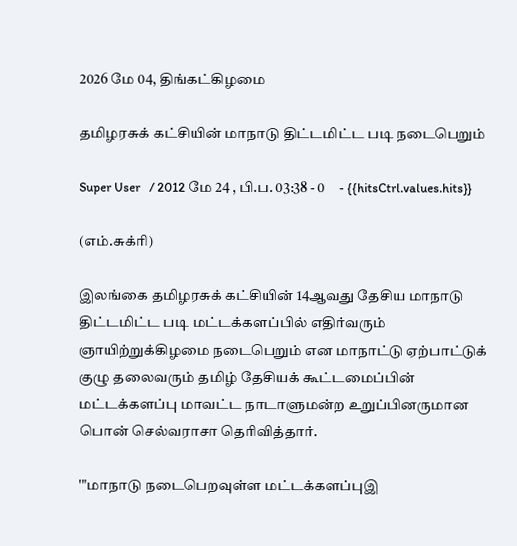2026 மே 04, திங்கட்கிழமை

தமிழரசுக் கட்சியின் மாநாடு திட்டமிட்ட படி நடைபெறும்

Super User   / 2012 மே 24 , பி.ப. 03:38 - 0     - {{hitsCtrl.values.hits}}

(எம்.சுக்ரி)

இலங்கை தமிழரசுக் கட்சியின் 14ஆவது தேசிய மாநாடு திட்டமிட்ட படி மட்டக்களப்பில் எதிர்வரும் ஞாயிற்றுக்கிழமை நடைபெறும் என மாநாட்டு ஏற்பாட்டுக் குழு தலைவரும் தமிழ் தேசியக் கூட்டமைப்பின் மட்டக்களப்பு மாவட்ட நாடாளுமன்ற உறுப்பினருமான பொன் செல்வராசா தெரிவித்தார்.

'"மாநாடு நடைபெறவுள்ள மட்டக்களப்புஇ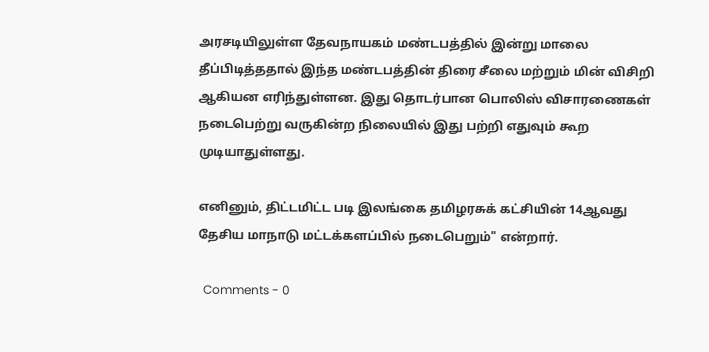அரசடியிலுள்ள தேவநாயகம் மண்டபத்தில் இன்று மாலை தீப்பிடித்ததால் இந்த மண்டபத்தின் திரை சீலை மற்றும் மின் விசிறி ஆகியன எரிந்துள்ளன. இது தொடர்பான பொலிஸ் விசாரணைகள் நடைபெற்று வருகின்ற நிலையில் இது பற்றி எதுவும் கூற முடியாதுள்ளது.

எனினும், திட்டமிட்ட படி இலங்கை தமிழரசுக் கட்சியின் 14ஆவது தேசிய மாநாடு மட்டக்களப்பில் நடைபெறும்" என்றார்.

  Comments - 0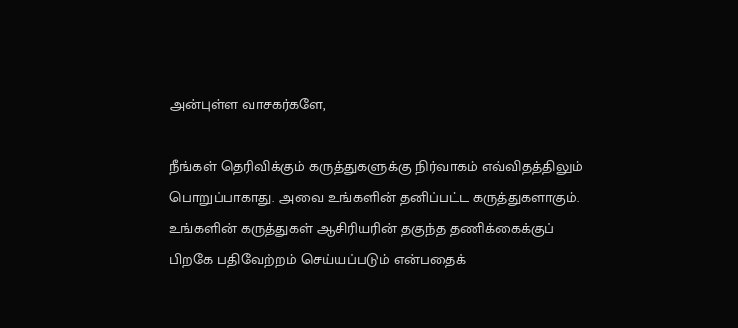அன்புள்ள வாசகர்களே,

நீங்கள் தெரிவிக்கும் கருத்துகளுக்கு நிர்வாகம் எவ்விதத்திலும் பொறுப்பாகாது. அவை உங்களின் தனிப்பட்ட கருத்துகளாகும். உங்களின் கருத்துகள் ஆசிரியரின் தகுந்த தணிக்கைக்குப் பிறகே பதிவேற்றம் செய்யப்படும் என்பதைக்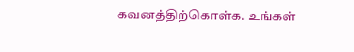கவனத்திற்கொள்க. உங்கள்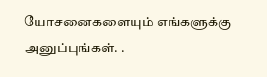யோசனைகளையும் எங்களுக்கு அனுப்புங்கள். .